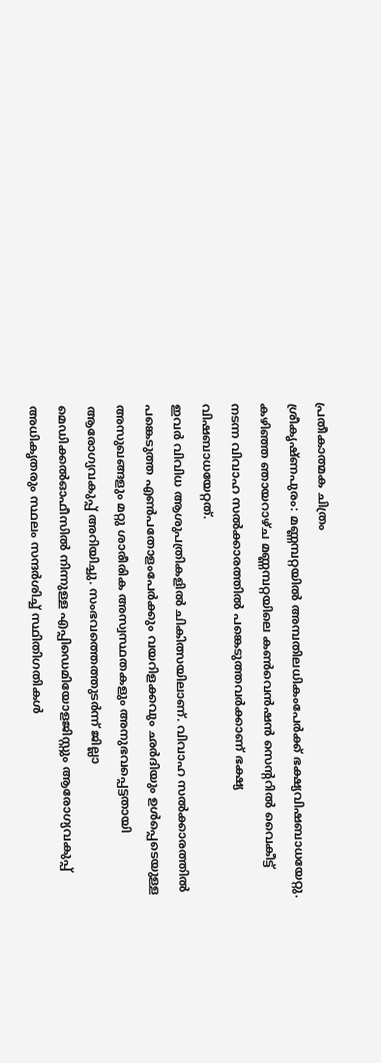പ്രതീകാത്മക ചിത്രം
ശ്രീകൃഷ്ണപുരം: മണ്ണമ്പറ്റയിൽ അമ്പതിലധികംപേർക്ക് ഭക്ഷ്യവിഷബാധയേറ്റു. കഴിഞ്ഞ ഞായറാഴ്ച മണ്ണമ്പറ്റയിലെ കൺവെൻഷൻ സെന്ററിൽ വൈകീട്ട് നടന്ന വിവാഹ സൽക്കാരത്തിൽ പങ്കെടുത്തവർക്കാണ് ഭക്ഷ്യ വിഷബാധയേറ്റത്.
ഇവർ വിവിധ ആശുപത്രികളിൽ ചികിത്സയിലാണ്. വിവാഹ സൽക്കാരത്തിൽ പങ്കെടുത്ത എൺപതോളംപേർക്കും വയറിളക്കവും ഛർദിയും ഉൾപ്പെടെയുള്ള അസുഖങ്ങളും മറ്റു ശാരീരിക അസ്വസ്ഥതകളും അനുഭവപ്പെട്ടതായി ആരോഗ്യവകുപ്പ് അറിയിച്ചു. സംഭവത്തെത്തുടർന്ന് ജില്ലാ മെഡിക്കൽഓഫീസിൽ നിന്നുള്ള എപ്പിഡെമിയോളജിസ്റ്റും ആരോഗ്യവകുപ്പ് അധികൃതരും സ്ഥലം സന്ദർശിച്ച് സ്ഥിതിഗതികൾ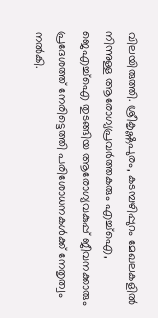വിലയിരുത്തി. ശ്രീകൃഷ്ണപുരം, കടമ്പഴിപ്പുറം മേഖലകളിൽ നിന്നുള്ള ആരോഗ്യപ്രവർത്തകരും എച്ച്ഐ, ജെഎച്ച്ഐ തുടങ്ങിയ ആരോഗ്യവകുപ്പ് ജീവനക്കാരും പ്രദേശത്ത് നേരിട്ടെത്തി പരിശോധനകൾക്ക് നേതൃത്വം നൽകി.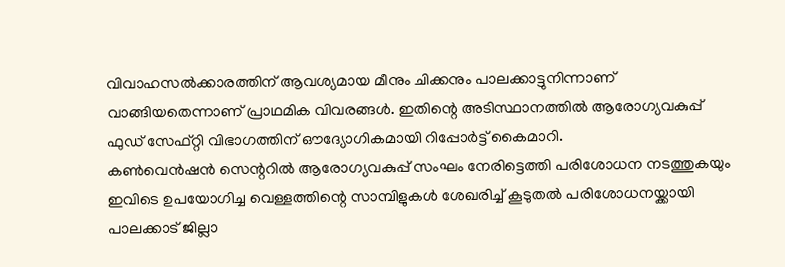വിവാഹസൽക്കാരത്തിന് ആവശ്യമായ മീനും ചിക്കനും പാലക്കാട്ടുനിന്നാണ് വാങ്ങിയതെന്നാണ് പ്രാഥമിക വിവരങ്ങൾ. ഇതിന്റെ അടിസ്ഥാനത്തിൽ ആരോഗ്യവകുപ്പ് ഫുഡ് സേഫ്റ്റി വിഭാഗത്തിന് ഔദ്യോഗികമായി റിപ്പോർട്ട് കൈമാറി.
കൺവെൻഷൻ സെന്ററിൽ ആരോഗ്യവകുപ്പ് സംഘം നേരിട്ടെത്തി പരിശോധന നടത്തുകയും ഇവിടെ ഉപയോഗിച്ച വെള്ളത്തിന്റെ സാമ്പിളുകൾ ശേഖരിച്ച് കൂടുതൽ പരിശോധനയ്ക്കായി പാലക്കാട് ജില്ലാ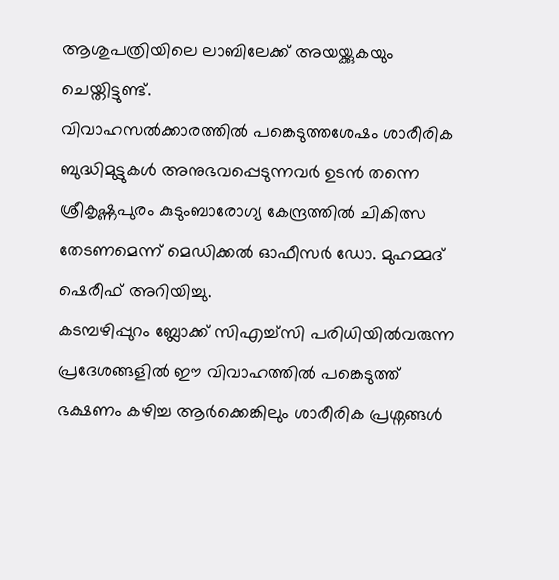ആശുപത്രിയിലെ ലാബിലേക്ക് അയയ്ക്കുകയും ചെയ്തിട്ടുണ്ട്.
വിവാഹസൽക്കാരത്തിൽ പങ്കെടുത്തശേഷം ശാരീരിക ബുദ്ധിമുട്ടുകൾ അനുഭവപ്പെടുന്നവർ ഉടൻ തന്നെ ശ്രീകൃഷ്ണപുരം കുടുംബാരോഗ്യ കേന്ദ്രത്തിൽ ചികിത്സ തേടണമെന്ന് മെഡിക്കൽ ഓഫീസർ ഡോ. മുഹമ്മദ് ഷെരീഫ് അറിയിച്ചു.
കടമ്പഴിപ്പുറം ബ്ലോക്ക് സിഎച്ച്സി പരിധിയിൽവരുന്ന പ്രദേശങ്ങളിൽ ഈ വിവാഹത്തിൽ പങ്കെടുത്ത് ഭക്ഷണം കഴിച്ച ആർക്കെങ്കിലും ശാരീരിക പ്രശ്നങ്ങൾ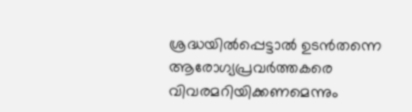ശ്രദ്ധയിൽപ്പെട്ടാൽ ഉടൻതന്നെ ആരോഗ്യപ്രവർത്തകരെ വിവരമറിയിക്കണമെന്നും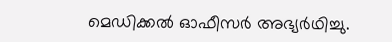മെഡിക്കൽ ഓഫീസർ അഭ്യർഥിച്ചു.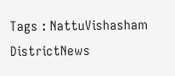Tags : NattuVishasham DistrictNews